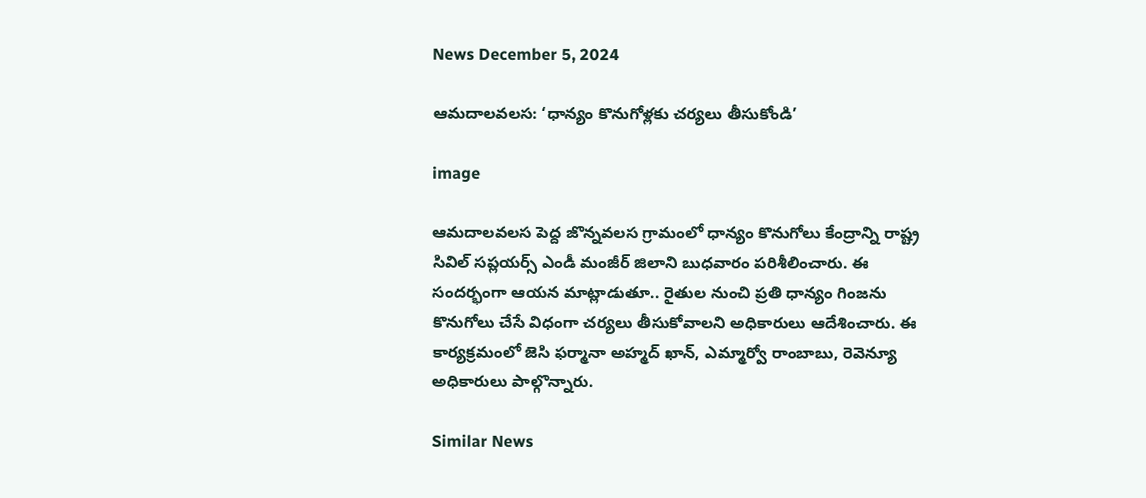News December 5, 2024

ఆమదాలవలస: ‘ధాన్యం కొనుగోళ్లకు చర్యలు తీసుకోండి’

image

ఆమదాలవలస పెద్ద జొన్నవలస గ్రామంలో ధాన్యం కొనుగోలు కేంద్రాన్ని రాష్ట్ర సివిల్ సప్లయర్స్ ఎండీ మంజీర్ జిలాని బుధవారం పరిశీలించారు. ఈ సందర్భంగా ఆయన మాట్లాడుతూ.. రైతుల నుంచి ప్రతి ధాన్యం గింజను కొనుగోలు చేసే విధంగా చర్యలు తీసుకోవాలని అధికారులు ఆదేశించారు. ఈ కార్యక్రమంలో జెసి ఫర్మానా అహ్మద్ ఖాన్, ఎమ్మార్వో రాంబాబు, రెవెన్యూ అధికారులు పాల్గొన్నారు.

Similar News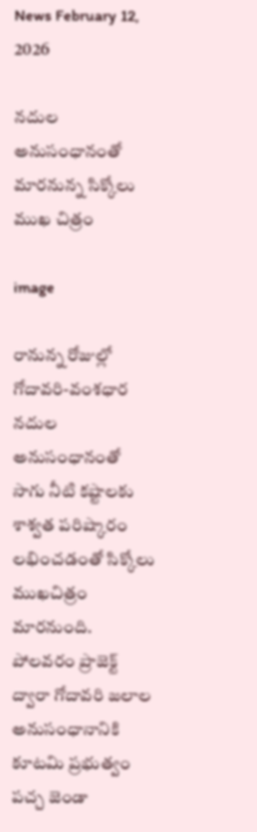News February 12, 2026

నదుల అనుసంధానంతో మారనున్న సిక్కోలు ముఖ చిత్రం

image

రానున్న రోజుల్లో గోదావరి-వంశధార నదుల అనుసంధానంతో సాగు నీటి కష్టాలకు శాశ్వత పరిష్కారం లభించడంతో సిక్కోలు ముఖచిత్రం మారనుంది. పోలవరం ప్రాజెక్ట్ ద్వారా గోదావరి జలాల అనుసంధానానికి కూటమి ప్రభుత్వం పచ్చ జెండా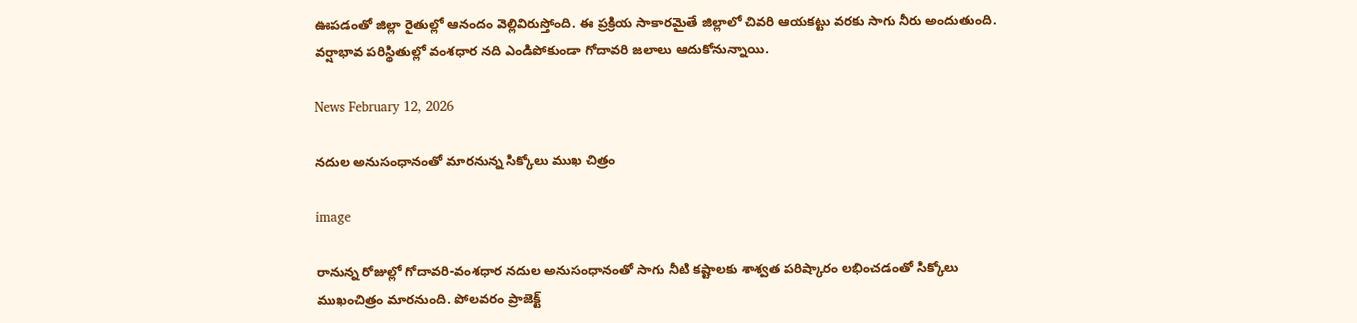ఊపడంతో జిల్లా రైతుల్లో ఆనందం వెల్లివిరుస్తోంది. ఈ ప్రక్రియ సాకారమైతే జిల్లాలో చివరి ఆయకట్టు వరకు సాగు నీరు అందుతుంది. వర్షాభావ పరిస్థితుల్లో వంశధార నది ఎండిపోకుండా గోదావరి జలాలు ఆదుకోనున్నాయి.

News February 12, 2026

నదుల అనుసంధానంతో మారనున్న సిక్కోలు ముఖ చిత్రం

image

రానున్న రోజుల్లో గోదావరి-వంశధార నదుల అనుసంధానంతో సాగు నీటి కష్టాలకు శాశ్వత పరిష్కారం లభించడంతో సిక్కోలు ముఖంచిత్రం మారనుంది. పోలవరం ప్రాజెక్ట్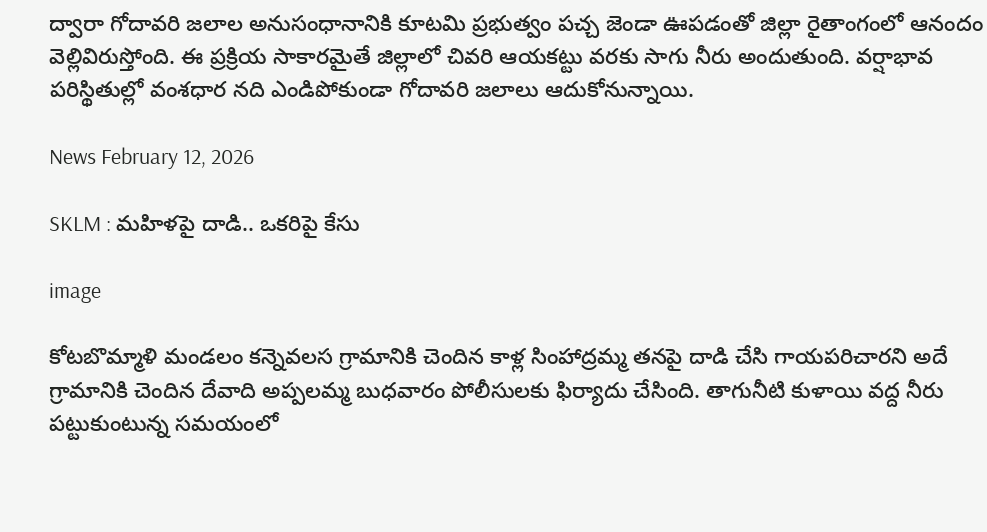ద్వారా గోదావరి జలాల అనుసంధానానికి కూటమి ప్రభుత్వం పచ్చ జెండా ఊపడంతో జిల్లా రైతాంగంలో ఆనందం వెల్లివిరుస్తోంది. ఈ ప్రక్రియ సాకారమైతే జిల్లాలో చివరి ఆయకట్టు వరకు సాగు నీరు అందుతుంది. వర్షాభావ పరిస్థితుల్లో వంశధార నది ఎండిపోకుండా గోదావరి జలాలు ఆదుకోనున్నాయి.

News February 12, 2026

SKLM : మహిళపై దాడి.. ఒకరిపై కేసు

image

కోటబొమ్మాళి మండలం కన్నెవలస గ్రామానికి చెందిన కాళ్ల సింహాద్రమ్మ తనపై దాడి చేసి గాయపరిచారని అదే గ్రామానికి చెందిన దేవాది అప్పలమ్మ బుధవారం పోలీసులకు ఫిర్యాదు చేసింది. తాగునీటి కుళాయి వద్ద నీరు పట్టుకుంటున్న సమయంలో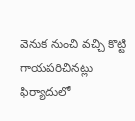వెనుక నుంచి వచ్చి కొట్టి గాయపరిచినట్లు ఫిర్యాదులో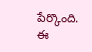పేర్కొంది. ఈ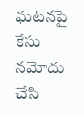ఘటనపై కేసు నమోదు చేసి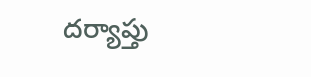దర్యాప్తు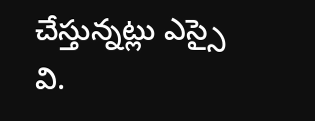చేస్తున్నట్లు ఎస్సై వి.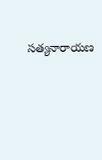సత్యనారాయణ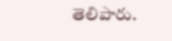తెలిపారు.